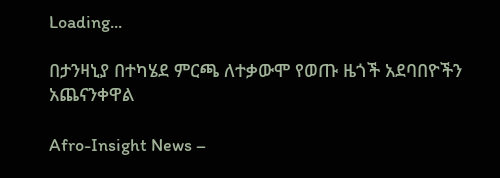Loading...

በታንዛኒያ በተካሄደ ምርጫ ለተቃውሞ የወጡ ዜጎች አደባበዮችን አጨናንቀዋል

Afro-Insight News –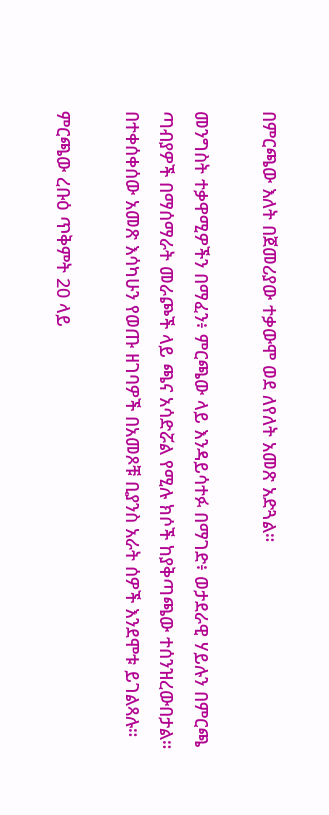በምርጫው እለት በጀመሪያው ተቃውሞ ወደ ለየለት አመጽ አድጓል።

መንግስት ተቃዋሚዎችን በማፈን፥ ምርጫው ላይ እንዳይሳተፉ በማገድ፥ ወታደራዊ ሃይሉን በምርጫ ጣብያዎች በማሰማራት መራጮች ላይ ጫና አሳድሯል የሚሉ ክሶች ከያቅጣጫው ተሰንዝረውበታል። በተቀሰቀሰው አመጽ እሳካሁን የወጡ ዘገባዎች በአመጾቹ ቢያንስ አራት ሰዎች እንደሞቱ ይገልጻሉ።

ምርጫው ረቡዕ ጥቅምት 20 ላይ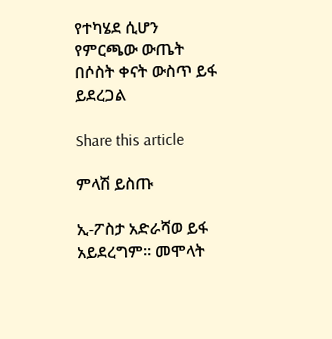የተካሄደ ሲሆን የምርጫው ውጤት በሶስት ቀናት ውስጥ ይፋ ይደረጋል

Share this article

ምላሽ ይስጡ

ኢ-ፖስታ አድራሻወ ይፋ አይደረግም። መሞላት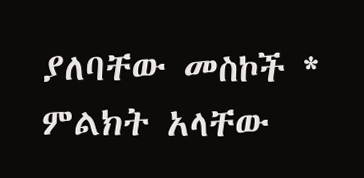ያለባቸው መስኮች * ምልክት አላቸው